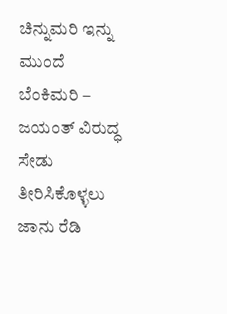ಚಿನ್ನುಮರಿ ಇನ್ನು ಮುಂದೆ ಬೆಂಕಿಮರಿ – ಜಯಂತ್ ವಿರುದ್ಧ ಸೇಡು ತೀರಿಸಿಕೊಳ್ಳಲು ಜಾನು ರೆಡಿ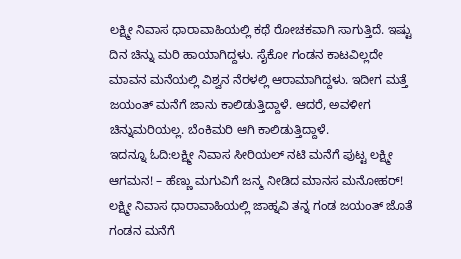ಲಕ್ಷ್ಮೀ ನಿವಾಸ ಧಾರಾವಾಹಿಯಲ್ಲಿ ಕಥೆ ರೋಚಕವಾಗಿ ಸಾಗುತ್ತಿದೆ. ಇಷ್ಟು ದಿನ ಚಿನ್ನು ಮರಿ ಹಾಯಾಗಿದ್ದಳು. ಸೈಕೋ ಗಂಡನ ಕಾಟವಿಲ್ಲದೇ ಮಾವನ ಮನೆಯಲ್ಲಿ ವಿಶ್ವನ ನೆರಳಲ್ಲಿ ಆರಾಮಾಗಿದ್ದಳು. ಇದೀಗ ಮತ್ತೆ ಜಯಂತ್ ಮನೆಗೆ ಜಾನು ಕಾಲಿಡುತ್ತಿದ್ದಾಳೆ. ಆದರೆ, ಅವಳೀಗ ಚಿನ್ನುಮರಿಯಲ್ಲ. ಬೆಂಕಿಮರಿ ಆಗಿ ಕಾಲಿಡುತ್ತಿದ್ದಾಳೆ.
ಇದನ್ನೂ ಓದಿ:ಲಕ್ಷ್ಮೀ ನಿವಾಸ ಸೀರಿಯಲ್ ನಟಿ ಮನೆಗೆ ಪುಟ್ಟ ಲಕ್ಷ್ಮೀ ಆಗಮನ! – ಹೆಣ್ಣು ಮಗುವಿಗೆ ಜನ್ಮ ನೀಡಿದ ಮಾನಸ ಮನೋಹರ್!
ಲಕ್ಷ್ಮೀ ನಿವಾಸ ಧಾರಾವಾಹಿಯಲ್ಲಿ ಜಾಹ್ನವಿ ತನ್ನ ಗಂಡ ಜಯಂತ್ ಜೊತೆ ಗಂಡನ ಮನೆಗೆ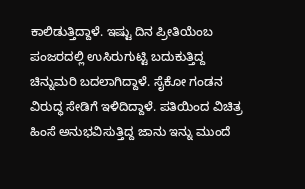ಕಾಲಿಡುತ್ತಿದ್ದಾಳೆ. ಇಷ್ಟು ದಿನ ಪ್ರೀತಿಯೆಂಬ ಪಂಜರದಲ್ಲಿ ಉಸಿರುಗುಟ್ಟಿ ಬದುಕುತ್ತಿದ್ದ ಚಿನ್ನುಮರಿ ಬದಲಾಗಿದ್ದಾಳೆ. ಸೈಕೋ ಗಂಡನ ವಿರುದ್ಧ ಸೇಡಿಗೆ ಇಳಿದಿದ್ದಾಳೆ. ಪತಿಯಿಂದ ವಿಚಿತ್ರ ಹಿಂಸೆ ಅನುಭವಿಸುತ್ತಿದ್ದ ಜಾನು ಇನ್ನು ಮುಂದೆ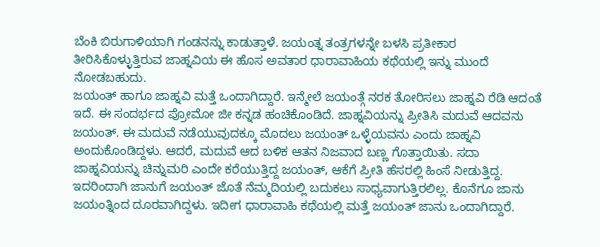ಬೆಂಕಿ ಬಿರುಗಾಳಿಯಾಗಿ ಗಂಡನನ್ನು ಕಾಡುತ್ತಾಳೆ. ಜಯಂತ್ನ ತಂತ್ರಗಳನ್ನೇ ಬಳಸಿ ಪ್ರತೀಕಾರ ತೀರಿಸಿಕೊಳ್ಳುತ್ತಿರುವ ಜಾಹ್ನವಿಯ ಈ ಹೊಸ ಅವತಾರ ಧಾರಾವಾಹಿಯ ಕಥೆಯಲ್ಲಿ ಇನ್ನು ಮುಂದೆ ನೋಡಬಹುದು.
ಜಯಂತ್ ಹಾಗೂ ಜಾಹ್ನವಿ ಮತ್ತೆ ಒಂದಾಗಿದ್ದಾರೆ. ಇನ್ಮೇಲೆ ಜಯಂತ್ಗೆ ನರಕ ತೋರಿಸಲು ಜಾಹ್ನವಿ ರೆಡಿ ಆದಂತೆ ಇದೆ. ಈ ಸಂದರ್ಭದ ಪ್ರೋಮೋ ಜೀ ಕನ್ನಡ ಹಂಚಿಕೊಂಡಿದೆ. ಜಾಹ್ನವಿಯನ್ನು ಪ್ರೀತಿಸಿ ಮದುವೆ ಆದವನು ಜಯಂತ್. ಈ ಮದುವೆ ನಡೆಯುವುದಕ್ಕೂ ಮೊದಲು ಜಯಂತ್ ಒಳ್ಳೆಯವನು ಎಂದು ಜಾಹ್ನವಿ ಅಂದುಕೊಂಡಿದ್ದಳು. ಆದರೆ, ಮದುವೆ ಆದ ಬಳಿಕ ಆತನ ನಿಜವಾದ ಬಣ್ಣ ಗೊತ್ತಾಯಿತು. ಸದಾ ಜಾಹ್ನವಿಯನ್ನು ಚಿನ್ನುಮರಿ ಎಂದೇ ಕರೆಯುತ್ತಿದ್ದ ಜಯಂತ್, ಆಕೆಗೆ ಪ್ರೀತಿ ಹೆಸರಲ್ಲಿ ಹಿಂಸೆ ನೀಡುತ್ತಿದ್ದ. ಇದರಿಂದಾಗಿ ಜಾನುಗೆ ಜಯಂತ್ ಜೊತೆ ನೆಮ್ಮದಿಯಲ್ಲಿ ಬದುಕಲು ಸಾಧ್ಯವಾಗುತ್ತಿರಲಿಲ್ಲ. ಕೊನೆಗೂ ಜಾನು ಜಯಂತ್ನಿಂದ ದೂರವಾಗಿದ್ದಳು. ಇದೀಗ ಧಾರಾವಾಹಿ ಕಥೆಯಲ್ಲಿ ಮತ್ತೆ ಜಯಂತ್ ಜಾನು ಒಂದಾಗಿದ್ದಾರೆ.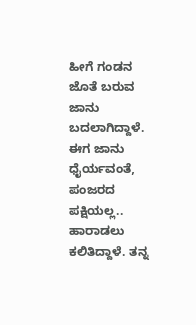ಹೀಗೆ ಗಂಡನ ಜೊತೆ ಬರುವ ಜಾನು ಬದಲಾಗಿದ್ದಾಳೆ. ಈಗ ಜಾನು ಧೈರ್ಯವಂತೆ, ಪಂಜರದ ಪಕ್ಷಿಯಲ್ಲ.. ಹಾರಾಡಲು ಕಲಿತಿದ್ದಾಳೆ. ತನ್ನ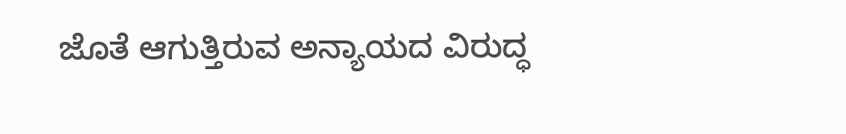ಜೊತೆ ಆಗುತ್ತಿರುವ ಅನ್ಯಾಯದ ವಿರುದ್ಧ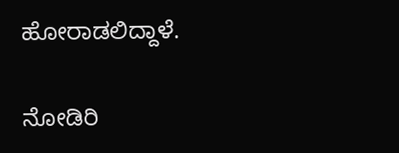ಹೋರಾಡಲಿದ್ದಾಳೆ.

ನೋಡಿರಿ